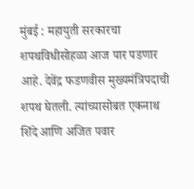मुंबई : महायुती सरकारचा शपथविधीसोहळा आज पार पडणार आहे. देवेंद्र फडणवीस मुख्यमंत्रिपदाची शपथ घेतली. त्यांच्यासोबत एकनाथ शिंदे आणि अजित पवार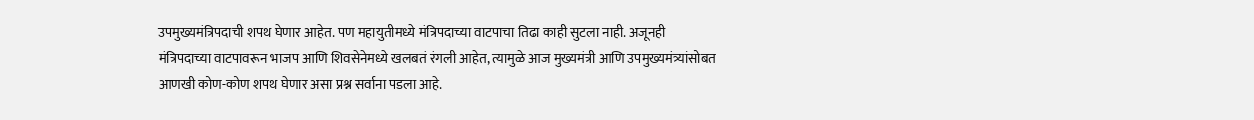उपमुख्यमंत्रिपदाची शपथ घेणार आहेत. पण महायुतीमध्ये मंत्रिपदाच्या वाटपाचा तिढा काही सुटला नाही. अजूनही मंत्रिपदाच्या वाटपावरून भाजप आणि शिवसेनेमध्ये खलबतं रंगली आहेत, त्यामुळे आज मुख्यमंत्री आणि उपमुख्यमंत्र्यांसोबत आणखी कोण-कोण शपथ घेणार असा प्रश्न सर्वाना पडला आहे.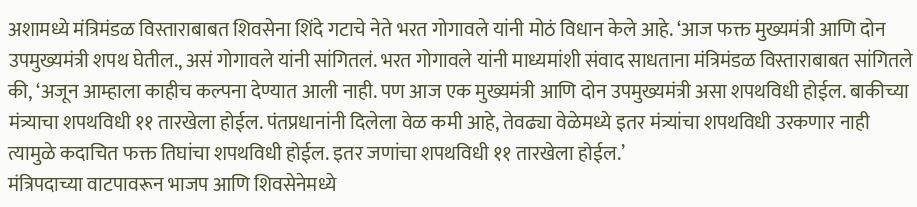अशामध्ये मंत्रिमंडळ विस्ताराबाबत शिवसेना शिंदे गटाचे नेते भरत गोगावले यांनी मोठं विधान केले आहे. ‘आज फक्त मुख्यमंत्री आणि दोन उपमुख्यमंत्री शपथ घेतील., असं गोगावले यांनी सांगितलं. भरत गोगावले यांनी माध्यमांशी संवाद साधताना मंत्रिमंडळ विस्ताराबाबत सांगितले की, ‘अजून आम्हाला काहीच कल्पना देण्यात आली नाही. पण आज एक मुख्यमंत्री आणि दोन उपमुख्यमंत्री असा शपथविधी होईल. बाकीच्या मंत्र्याचा शपथविधी ११ तारखेला होईल. पंतप्रधानांनी दिलेला वेळ कमी आहे, तेवढ्या वेळेमध्ये इतर मंत्र्यांचा शपथविधी उरकणार नाही त्यामुळे कदाचित फक्त तिघांचा शपथविधी होईल. इतर जणांचा शपथविधी ११ तारखेला होईल.’
मंत्रिपदाच्या वाटपावरून भाजप आणि शिवसेनेमध्ये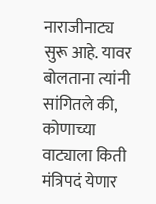नाराजीनाट्य सुरू आहे. यावर बोलताना त्यांनी सांगितले की, कोणाच्या वाट्याला किती मंत्रिपदं येणार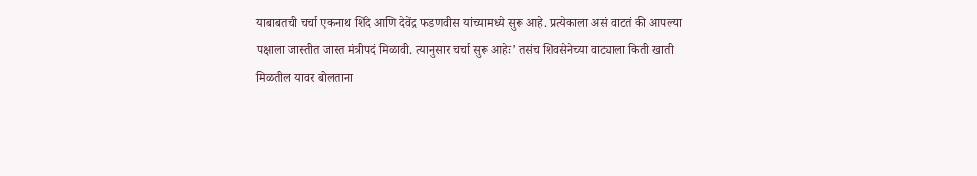याबाबतची चर्चा एकनाथ शिंदे आणि देवेंद्र फडणवीस यांच्यामध्ये सुरू आहे. प्रत्येकाला असं वाटतं की आपल्या पक्षाला जास्तीत जास्त मंत्रीपदं मिळावी. त्यानुसार चर्चा सुरू आहेः’ तसंच शिवसेनेच्या वाट्याला किती खाती मिळतील यावर बोलताना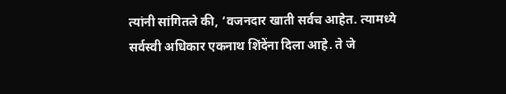त्यांनी सांगितले की, ‘वजनदार खाती सर्वच आहेत. त्यामध्ये सर्वस्वी अधिकार एकनाथ शिंदेंना दिला आहे. ते जे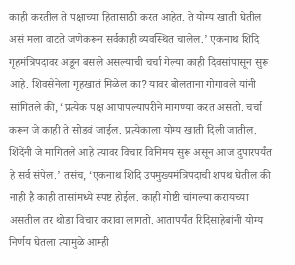काही करतील ते पक्षाच्या हितासाठी करत आहेत. ते योग्य खाती घेतील असं मला वाटते जणेकरून सर्वकाही व्यवस्थित चालेल.’ एकनाथ शिदि गृहमंत्रिपदावर अडून बसले असल्याची चर्चा गेल्या काही दिवसांपासून सुरू आहे. शिवसेनेला गृहखातं मिळेल का? यावर बोलताना गोगावले यांनी सांगितले की, ‘प्रत्येक पक्ष आपापल्यापरीने मागण्या करत असतो. चर्चा करून जे काही ते सोडवं जाईल. प्रत्येकाला योग्य खाती दिली जातील. शिंदेंनी जे मागितले आहे त्यावर विचार विनिमय सुरू असून आज दुपारपर्यंत हे सर्व संपेल.’ तसंच, ‘एकनाथ शिदि उपमुख्यमंत्रिपदाची शपथ घेतील की नाही है काही तासांमध्ये स्पष्ट होईल. काही गोष्टी चांगल्या करायच्या असतील तर थोडा विचार करावा लागतो. आतापर्यंत रिदिसाहेबांनी योग्य निर्णय घेतला त्यामुळे आम्ही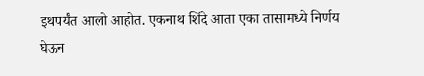इथपर्यंत आलो आहोत. एकनाथ शिंदे आता एका तासामध्ये निर्णय घेऊन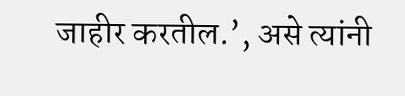जाहीर करतील.’, असे त्यांनी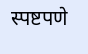स्पष्टपणे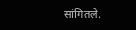सांगितले.